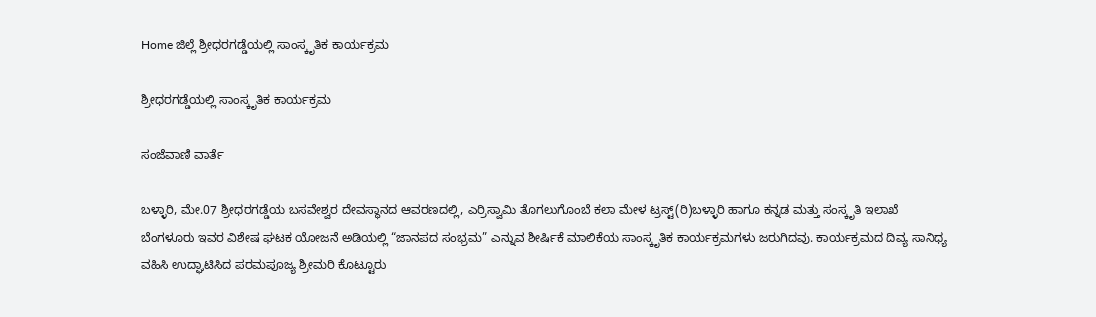Home ಜಿಲ್ಲೆ ಶ್ರೀಧರಗಡ್ಡೆಯಲ್ಲಿ ಸಾಂಸ್ಕೃತಿಕ ಕಾರ್ಯಕ್ರಮ

ಶ್ರೀಧರಗಡ್ಡೆಯಲ್ಲಿ ಸಾಂಸ್ಕೃತಿಕ ಕಾರ್ಯಕ್ರಮ

ಸಂಜೆವಾಣಿ ವಾರ್ತೆ

ಬಳ್ಳಾರಿ, ಮೇ.07 ಶ್ರೀಧರಗಡ್ಡೆಯ ಬಸವೇಶ್ವರ ದೇವಸ್ಥಾನದ ಆವರಣದಲ್ಲಿ, ಎರ್ರಿಸ್ವಾಮಿ ತೊಗಲುಗೊಂಬೆ ಕಲಾ ಮೇಳ ಟ್ರಸ್ಟ್(ರಿ)ಬಳ್ಳಾರಿ ಹಾಗೂ ಕನ್ನಡ ಮತ್ತು ಸಂಸ್ಕೃತಿ ಇಲಾಖೆ ಬೆಂಗಳೂರು ಇವರ ವಿಶೇಷ ಘಟಕ ಯೋಜನೆ ಅಡಿಯಲ್ಲಿ “ಜಾನಪದ ಸಂಭ್ರಮ” ಎನ್ನುವ ಶೀರ್ಷಿಕೆ ಮಾಲಿಕೆಯ ಸಾಂಸ್ಕೃತಿಕ ಕಾರ್ಯಕ್ರಮಗಳು ಜರುಗಿದವು. ಕಾರ್ಯಕ್ರಮದ ದಿವ್ಯ ಸಾನಿಧ್ಯ ವಹಿಸಿ ಉದ್ಘಾಟಿಸಿದ ಪರಮಪೂಜ್ಯ ಶ್ರೀಮರಿ ಕೊಟ್ಟೂರು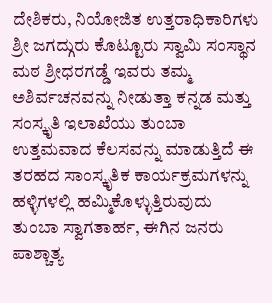ದೇಶಿಕರು, ನಿಯೋಜಿತ ಉತ್ತರಾಧಿಕಾರಿಗಳು ಶ್ರೀ ಜಗದ್ಗುರು ಕೊಟ್ಟೂರು ಸ್ವಾಮಿ ಸಂಸ್ಥಾನ ಮಠ ಶ್ರೀಧರಗಡ್ಡೆ ಇವರು ತಮ್ಮ ಅಶಿರ್ವಚನವನ್ನು ನೀಡುತ್ತಾ ಕನ್ನಡ ಮತ್ತು ಸಂಸ್ಕೃತಿ ಇಲಾಖೆಯು ತುಂಬಾ ಉತ್ತಮವಾದ ಕೆಲಸವನ್ನು ಮಾಡುತ್ತಿದೆ ಈ ತರಹದ ಸಾಂಸ್ಕೃತಿಕ ಕಾರ್ಯಕ್ರಮಗಳನ್ನು ಹಳ್ಳಿಗಳಲ್ಲಿ ಹಮ್ಮಿಕೊಳ್ಳುತ್ತಿರುವುದು ತುಂಬಾ ಸ್ವಾಗತಾರ್ಹ, ಈಗಿನ ಜನರು ಪಾಶ್ಚಾತ್ಯ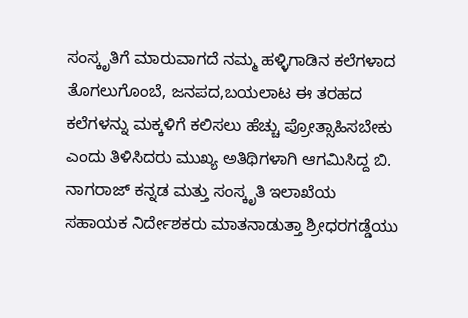ಸಂಸ್ಕೃತಿಗೆ ಮಾರುವಾಗದೆ ನಮ್ಮ ಹಳ್ಳಿಗಾಡಿನ ಕಲೆಗಳಾದ ತೊಗಲುಗೊಂಬೆ, ಜನಪದ,ಬಯಲಾಟ ಈ ತರಹದ ಕಲೆಗಳನ್ನು ಮಕ್ಕಳಿಗೆ ಕಲಿಸಲು ಹೆಚ್ಚು ಪ್ರೋತ್ಸಾಹಿಸಬೇಕು ಎಂದು ತಿಳಿಸಿದರು ಮುಖ್ಯ ಅತಿಥಿಗಳಾಗಿ ಆಗಮಿಸಿದ್ದ ಬಿ. ನಾಗರಾಜ್ ಕನ್ನಡ ಮತ್ತು ಸಂಸ್ಕೃತಿ ಇಲಾಖೆಯ ಸಹಾಯಕ ನಿರ್ದೇಶಕರು ಮಾತನಾಡುತ್ತಾ ಶ್ರೀಧರಗಡ್ಡೆಯು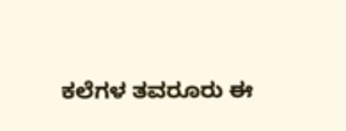ಕಲೆಗಳ ತವರೂರು ಈ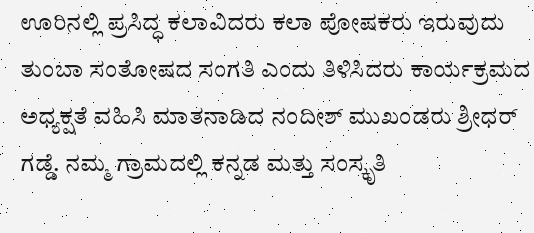ಊರಿನಲ್ಲಿ ಪ್ರಸಿದ್ಧ ಕಲಾವಿದರು ಕಲಾ ಪೋಷಕರು ಇರುವುದು ತುಂಬಾ ಸಂತೋಷದ ಸಂಗತಿ ಎಂದು ತಿಳಿಸಿದರು ಕಾರ್ಯಕ್ರಮದ ಅಧ್ಯಕ್ಷತೆ ವಹಿಸಿ ಮಾತನಾಡಿದ ನಂದೀಶ್ ಮುಖಂಡರು ಶ್ರೀಧರ್ ಗಡ್ಡೆ. ನಮ್ಮ ಗ್ರಾಮದಲ್ಲಿ ಕನ್ನಡ ಮತ್ತು ಸಂಸ್ಕೃತಿ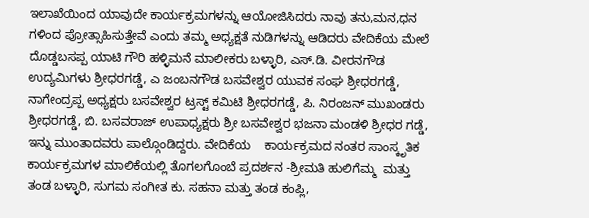ಇಲಾಖೆಯಿಂದ ಯಾವುದೇ ಕಾರ್ಯಕ್ರಮಗಳನ್ನು ಆಯೋಜಿಸಿದರು ನಾವು ತನು,ಮನ,ಧನ ಗಳಿಂದ ಪ್ರೋತ್ಸಾಹಿಸುತ್ತೇವೆ ಎಂದು ತಮ್ಮ ಅಧ್ಯಕ್ಷತೆ ನುಡಿಗಳನ್ನು ಆಡಿದರು ವೇದಿಕೆಯ ಮೇಲೆ ದೊಡ್ಡಬಸಪ್ಪ ಯಾಟಿ ಗೌರಿ ಹಳ್ಳಿಮನೆ ಮಾಲೀಕರು ಬಳ್ಳಾರಿ, ಎಸ್.ಡಿ. ವೀರನಗೌಡ ಉದ್ಯಮಿಗಳು ಶ್ರೀಧರಗಡ್ಡೆ, ಎ ಜಂಬನಗೌಡ ಬಸವೇಶ್ವರ ಯುವಕ ಸಂಘ ಶ್ರೀಧರಗಡ್ಡೆ, ನಾಗೇಂದ್ರಪ್ಪ ಅಧ್ಯಕ್ಷರು ಬಸವೇಶ್ವರ ಟ್ರಸ್ಟ್ ಕಮಿಟಿ ಶ್ರೀಧರಗಡ್ಡೆ, ಪಿ. ನಿರಂಜನ್ ಮುಖಂಡರು ಶ್ರೀಧರಗಡ್ಡೆ, ಬಿ. ಬಸವರಾಜ್ ಉಪಾಧ್ಯಕ್ಷರು ಶ್ರೀ ಬಸವೇಶ್ವರ ಭಜನಾ ಮಂಡಳಿ ಶ್ರೀಧರ ಗಡ್ಡೆ, ಇನ್ನು ಮುಂತಾದವರು ಪಾಲ್ಗೊಂಡಿದ್ದರು. ವೇದಿಕೆಯ    ಕಾರ್ಯಕ್ರಮದ ನಂತರ ಸಾಂಸ್ಕೃತಿಕ ಕಾರ್ಯಕ್ರಮಗಳ ಮಾಲಿಕೆಯಲ್ಲಿ ತೊಗಲಗೊಂಬೆ ಪ್ರದರ್ಶನ -ಶ್ರೀಮತಿ ಹುಲಿಗೆಮ್ಮ  ಮತ್ತು ತಂಡ ಬಳ್ಳಾರಿ, ಸುಗಮ ಸಂಗೀತ ಕು. ಸಹನಾ ಮತ್ತು ತಂಡ ಕಂಪ್ಲಿ,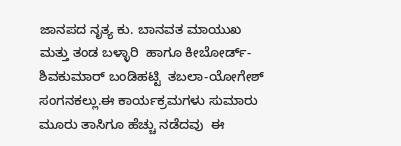ಜಾನಪದ ನೃತ್ಯ ಕು. ಬಾನವತ ಮಾಯುಖ ಮತ್ತು ತಂಡ ಬಳ್ಳಾರಿ  ಹಾಗೂ ಕೀಬೋರ್ಡ್- ಶಿವಕುಮಾರ್ ಬಂಡಿಹಟ್ಟಿ  ತಬಲಾ-ಯೋಗೇಶ್ ಸಂಗನಕಲ್ಲು.ಈ ಕಾರ್ಯಕ್ರಮಗಳು ಸುಮಾರು ಮೂರು ತಾಸಿಗೂ ಹೆಚ್ಚು ನಡೆದವು  ಈ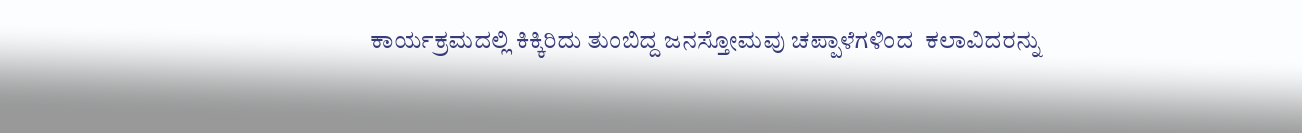ಕಾರ್ಯಕ್ರಮದಲ್ಲಿ ಕಿಕ್ಕಿರಿದು ತುಂಬಿದ್ದ ಜನಸ್ತೋಮವು ಚಪ್ಪಾಳೆಗಳಿಂದ  ಕಲಾವಿದರನ್ನು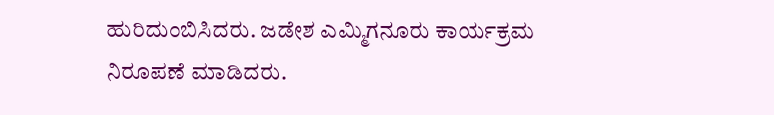ಹುರಿದುಂಬಿಸಿದರು. ಜಡೇಶ ಎಮ್ಮಿಗನೂರು ಕಾರ್ಯಕ್ರಮ ನಿರೂಪಣೆ ಮಾಡಿದರು.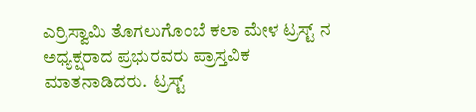ಎರ್ರಿಸ್ವಾಮಿ ತೊಗಲುಗೊಂಬೆ ಕಲಾ ಮೇಳ ಟ್ರಸ್ಟ್ ನ ಅಧ್ಯಕ್ಷರಾದ ಪ್ರಭುರವರು ಪ್ರಾಸ್ತವಿಕ ಮಾತನಾಡಿದರು.  ಟ್ರಸ್ಟ್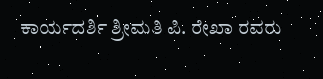ಕಾರ್ಯದರ್ಶಿ ಶ್ರೀಮತಿ ಪಿ. ರೇಖಾ ರವರು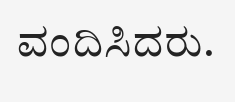ವಂದಿಸಿದರು.